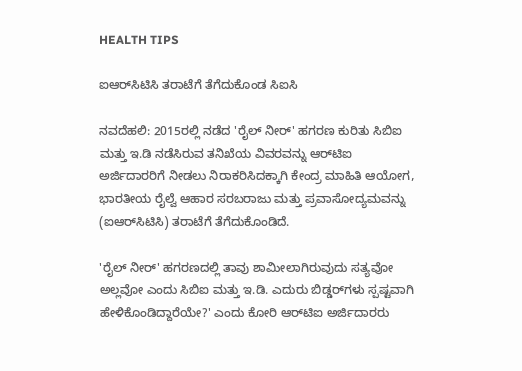HEALTH TIPS

ಐಆರ್‌ಸಿಟಿಸಿ ತರಾಟೆಗೆ ತೆಗೆದುಕೊಂಡ ಸಿಐಸಿ

ನವದೆಹಲಿ: 2015ರಲ್ಲಿ ನಡೆದ 'ರೈಲ್ ನೀರ್' ಹಗರಣ ಕುರಿತು ಸಿಬಿಐ ಮತ್ತು ಇ.ಡಿ ನಡೆಸಿರುವ ತನಿಖೆಯ ವಿವರವನ್ನು ಆರ್‌ಟಿಐ ಅರ್ಜಿದಾರರಿಗೆ ನೀಡಲು ನಿರಾಕರಿಸಿದಕ್ಕಾಗಿ ಕೇಂದ್ರ ಮಾಹಿತಿ ಆಯೋಗ, ಭಾರತೀಯ ರೈಲ್ವೆ ಆಹಾರ ಸರಬರಾಜು ಮತ್ತು ಪ್ರವಾಸೋದ್ಯಮವನ್ನು (ಐಆರ್‌ಸಿಟಿಸಿ) ತರಾಟೆಗೆ ತೆಗೆದುಕೊಂಡಿದೆ.

'ರೈಲ್ ನೀರ್' ಹಗರಣದಲ್ಲಿ ತಾವು ಶಾಮೀಲಾಗಿರುವುದು ಸತ್ಯವೋ ಅಲ್ಲವೋ ಎಂದು ಸಿಬಿಐ ಮತ್ತು ಇ.ಡಿ. ಎದುರು ಬಿಡ್ಡರ್‌ಗಳು ಸ್ಪಷ್ಟವಾಗಿ ಹೇಳಿಕೊಂಡಿದ್ದಾರೆಯೇ?' ಎಂದು ಕೋರಿ ಆರ್‌ಟಿಐ ಅರ್ಜಿದಾರರು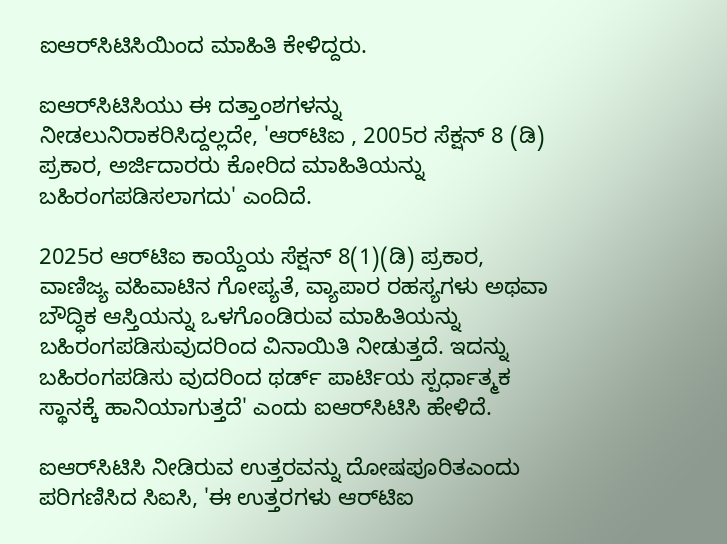ಐಆರ್‌ಸಿಟಿಸಿಯಿಂದ ಮಾಹಿತಿ ಕೇಳಿದ್ದರು.

ಐಆರ್‌ಸಿಟಿಸಿಯು ಈ ದತ್ತಾಂಶಗಳನ್ನು ನೀಡಲುನಿರಾಕರಿಸಿದ್ದಲ್ಲದೇ, 'ಆರ್‌ಟಿಐ , 2005ರ ಸೆಕ್ಷನ್ 8 (ಡಿ) ಪ್ರಕಾರ, ಅರ್ಜಿದಾರರು ಕೋರಿದ ಮಾಹಿತಿಯನ್ನು ಬಹಿರಂಗಪಡಿಸಲಾಗದು' ಎಂದಿದೆ.

2025ರ ಆರ್‌ಟಿಐ ಕಾಯ್ದೆಯ ಸೆಕ್ಷನ್ 8(1)(ಡಿ) ಪ್ರಕಾರ, ವಾಣಿಜ್ಯ ವಹಿವಾಟಿನ ಗೋಪ್ಯತೆ, ವ್ಯಾಪಾರ ರಹಸ್ಯಗಳು ಅಥವಾ ಬೌದ್ಧಿಕ ಆಸ್ತಿಯನ್ನು ಒಳಗೊಂಡಿರುವ ಮಾಹಿತಿಯನ್ನು ಬಹಿರಂಗಪಡಿಸುವುದರಿಂದ ವಿನಾಯಿತಿ ನೀಡುತ್ತದೆ. ಇದನ್ನು ಬಹಿರಂಗಪಡಿಸು ವುದರಿಂದ ಥರ್ಡ್‌ ಪಾರ್ಟಿಯ ಸ್ಪರ್ಧಾತ್ಮಕ ಸ್ಥಾನಕ್ಕೆ ಹಾನಿಯಾಗುತ್ತದೆ' ಎಂದು ಐಆರ್‌ಸಿಟಿಸಿ ಹೇಳಿದೆ.

ಐಆರ್‌ಸಿಟಿಸಿ ನೀಡಿರುವ ಉತ್ತರವನ್ನು ದೋಷಪೂರಿತಎಂದು ಪರಿಗಣಿಸಿದ ಸಿಐಸಿ, 'ಈ ಉತ್ತರಗಳು ಆರ್‌ಟಿಐ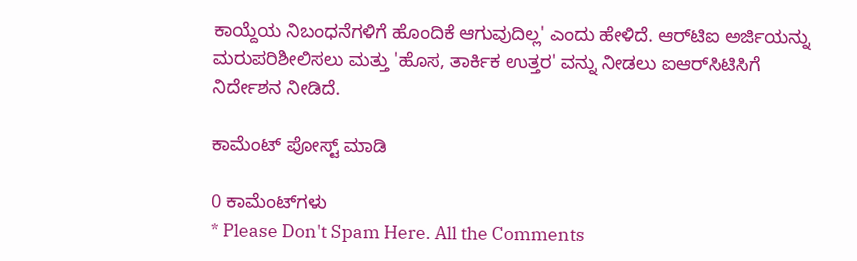ಕಾಯ್ದೆಯ ನಿಬಂಧನೆಗಳಿಗೆ ಹೊಂದಿಕೆ ಆಗುವುದಿಲ್ಲ' ಎಂದು ಹೇಳಿದೆ. ಆರ್‌ಟಿಐ ಅರ್ಜಿಯನ್ನು ಮರುಪರಿಶೀಲಿಸಲು ಮತ್ತು 'ಹೊಸ, ತಾರ್ಕಿಕ ಉತ್ತರ' ವನ್ನು ನೀಡಲು ಐಆರ್‌ಸಿಟಿಸಿಗೆ ನಿರ್ದೇಶನ ನೀಡಿದೆ.

ಕಾಮೆಂಟ್‌‌ ಪೋಸ್ಟ್‌ ಮಾಡಿ

0 ಕಾಮೆಂಟ್‌ಗಳು
* Please Don't Spam Here. All the Comments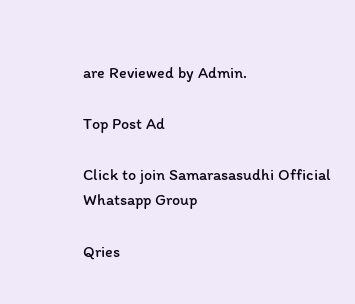are Reviewed by Admin.

Top Post Ad

Click to join Samarasasudhi Official Whatsapp Group

Qries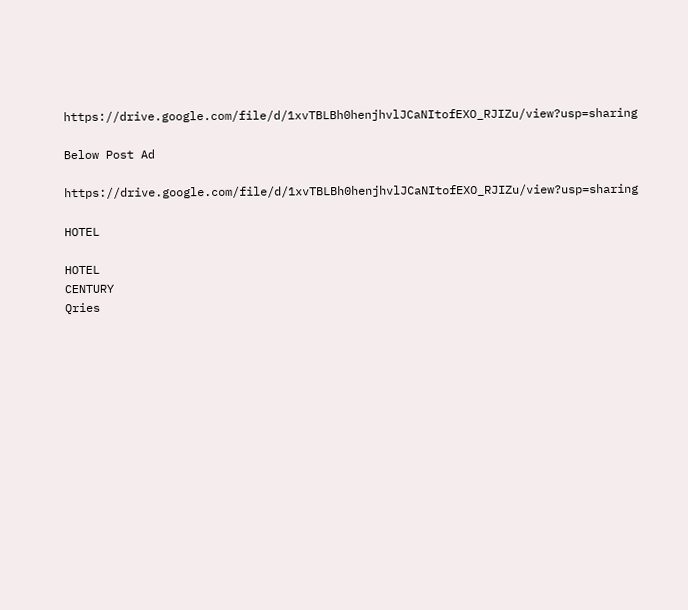https://drive.google.com/file/d/1xvTBLBh0henjhvlJCaNItofEXO_RJIZu/view?usp=sharing

Below Post Ad

https://drive.google.com/file/d/1xvTBLBh0henjhvlJCaNItofEXO_RJIZu/view?usp=sharing

HOTEL

HOTEL
CENTURY
Qries